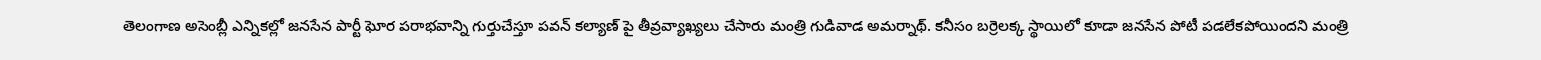తెలంగాణ అసెంబ్లీ ఎన్నికల్లో జనసేన పార్టీ ఘోర పరాభవాన్ని గుర్తుచేస్తూ పవన్ కల్యాణ్ పై తీవ్రవ్యాఖ్యలు చేసారు మంత్రి గుడివాడ అమర్నాథ్. కనీసం బర్రెలక్క స్థాయిలో కూడా జనసేన పోటీ పడలేకపోయిందని మంత్రి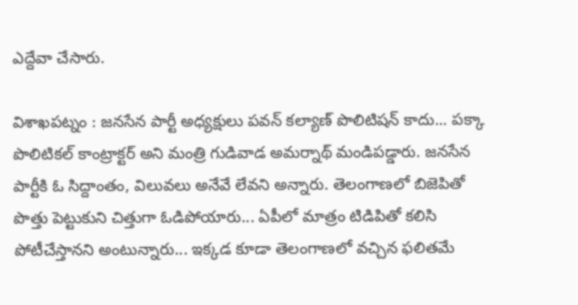ఎద్దేవా చేసారు.

విశాఖపట్నం : జనసేన పార్టీ అధ్యక్షులు పవన్ కల్యాణ్ పొలిటిషన్ కాదు... పక్కా పొలిటికల్ కాంట్రాక్టర్ అని మంత్రి గుడివాడ అమర్నాథ్ మండిపడ్డారు. జనసేన పార్టీకి ఓ సిద్దాంతం, విలువలు అనేవే లేవని అన్నారు. తెలంగాణలో బిజెపితో పొత్తు పెట్టుకుని చిత్తుగా ఓడిపోయారు... ఏపీలో మాత్రం టిడిపితో కలిసి పోటీచేస్తానని అంటున్నారు... ఇక్కడ కూడా తెలంగాణలో వచ్చిన ఫలితమే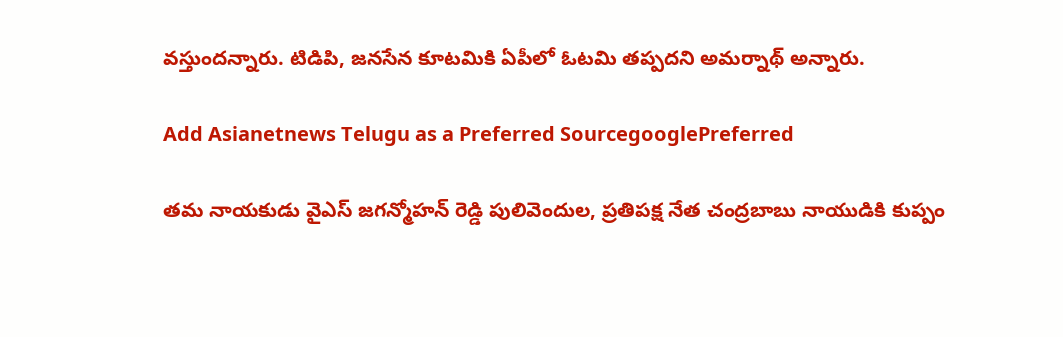వస్తుందన్నారు. టిడిపి, జనసేన కూటమికి ఏపీలో ఓటమి తప్పదని అమర్నాథ్ అన్నారు.

Add Asianetnews Telugu as a Preferred SourcegooglePreferred

తమ నాయకుడు వైఎస్ జగన్మోహన్ రెడ్డి పులివెందుల, ప్రతిపక్ష నేత చంద్రబాబు నాయుడికి కుప్పం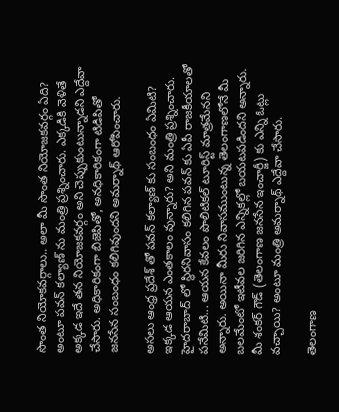సొంత నియోకవర్గాలు.. అలా మీ సొంత నియోజకవర్గం ఏది? అంటూ పవన్ కల్యాణ్ ను మంత్రి ప్రశ్నించారు. ఎక్కడికి వెళితే అక్కడ ఇదే తన నియోజకవర్గం అని చెప్పుకుంటున్నాడని ఎద్దేవా చేసారు. అధికారికంగా బిజెపితో, అనధికారికంగా టిడిపితో జనసేన సంబంధం కలిగివుందని అమర్నాథ్ ఆరోపించారు.

అసలు ఆంధ్ర ప్రదేశ్ తో పవన్ కల్యాణ్ కు సంబంధం ఏమిటి? ఇక్కడ ఆయన ఎంతకాలం వున్నారు? అని మంత్రి ప్రశ్నించారు. హైదరాబాద్ లో స్థిరనివాసం కలిగిన పవన్ కు ఏపీ రాజకీయాలతో పనేమిటి... ఆయన కేవలం పొలిటికల్ టూరిస్ట్ మాత్రమేనని అన్నారు. అయినా మీరు నివాసముంటున్న తెలంగాణలోనే మీ బలమేంటో ఇటీవల జరిగిన ఎన్నికల్లో బయటపడిందని అన్నారు. మీ శంకర్ గౌడ్ (తెలంగాణ జనసేన ఇంచార్జీ) కు ఎన్ని ఓట్లు వచ్చాయి? అంటూ మంత్రి అమర్నాథ్ ఎద్దేవా చేసారు.

తెలంగాణ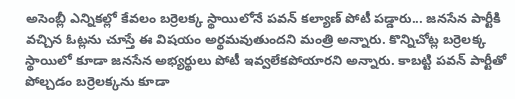అసెంబ్లీ ఎన్నికల్లో కేవలం బర్రెలక్క స్థాయిలోనే పవన్ కల్యాణ్ పోటీ పడ్డారు... జనసేన పార్టీకి వచ్చిన ఓట్లను చూస్తే ఈ విషయం అర్థమవుతుందని మంత్రి అన్నారు. కొన్నిచోట్ల బర్రెలక్క స్థాయిలో కూడా జనసేన అభ్యర్థులు పోటీ ఇవ్వలేకపోయారని అన్నారు. కాబట్టి పవన్ పార్టీతో పోల్చడం బర్రెలక్కను కూడా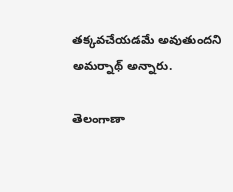తక్కవచేయడమే అవుతుందని అమర్నాథ్ అన్నారు.

తెలంగాణా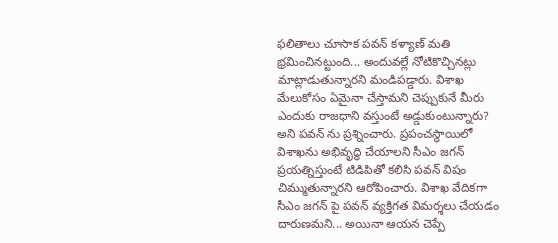ఫలితాలు చూసాక పవన్ కళ్యాణ్ మతి భ్రమించినట్టుంది... అందువల్లే నోటికొచ్చినట్లు మాట్లాడుతున్నారని మండిపడ్డారు. విశాఖ మేలుకోసం ఏమైనా చేస్తామని చెప్పుకునే మీరు ఎందుకు రాజధాని వస్తుంటే అడ్డుకుంటున్నారు? అని పవన్ ను ప్రశ్నించారు. ప్రపంచస్థాయిలో విశాఖను అభివృద్ధి చేయాలని సీఎం జగన్ ప్రయత్నిస్తుంటే టిడిపితో కలిసి పవన్ విషం చిమ్ముతున్నారని ఆరోపించారు. విశాఖ వేదికగా సీఎం జగన్ పై పవన్ వ్యక్తిగత విమర్శలు చేయడం దారుణమని... అయినా ఆయన చెప్పే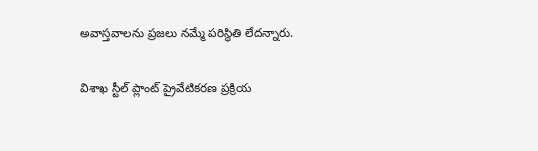అవాస్తవాలను ప్రజలు నమ్మే పరిస్థితి లేదన్నారు.

విశాఖ స్టీల్ ప్లాంట్ ప్రైవేటికరణ ప్రక్రియ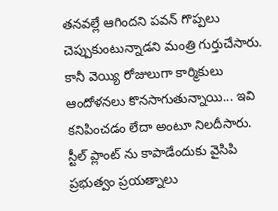తనవల్లే ఆగిందని పవన్ గొప్పలు చెప్పుకుంటున్నాడని మంత్రి గుర్తుచేసారు. కానీ వెయ్యి రోజులుగా కార్మికులు ఆందోళనలు కొనసాగుతున్నాయి... ఇవి కనిపించడం లేదా అంటూ నిలదీసారు. స్టీల్ ప్లాంట్ ను కాపాడేందుకు వైసిపి ప్రభుత్వం ప్రయత్నాలు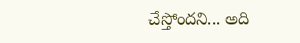చేస్తోందని... అది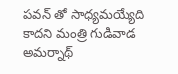పవన్ తో సాధ్యమయ్యేది కాదని మంత్రి గుడివాడ అమర్నాథ్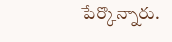పేర్కొన్నారు.